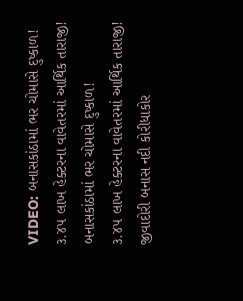VIDEO: બનાસકાંઠામાં ભર ચોમાસે દુષ્કાળ! ૩.૪૫ લાખ હેક્ટરના વાવેતરમાં આર્થિક તારાજી!
બનાસકાંઠામાં ભર ચોમાસે દુષ્કાળ!
૩.૪૫ લાખ હેક્ટરના વાવેતરમાં આર્થિક તારાજી!
જીવાદોરી બનાસ નદી કોરીધાકોર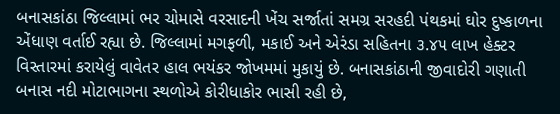બનાસકાંઠા જિલ્લામાં ભર ચોમાસે વરસાદની ખેંચ સર્જાતાં સમગ્ર સરહદી પંથકમાં ઘોર દુષ્કાળના એંધાણ વર્તાઈ રહ્યા છે. જિલ્લામાં મગફળી, મકાઈ અને એરંડા સહિતના ૩.૪૫ લાખ હેક્ટર વિસ્તારમાં કરાયેલું વાવેતર હાલ ભયંકર જોખમમાં મુકાયું છે. બનાસકાંઠાની જીવાદોરી ગણાતી બનાસ નદી મોટાભાગના સ્થળોએ કોરીધાકોર ભાસી રહી છે,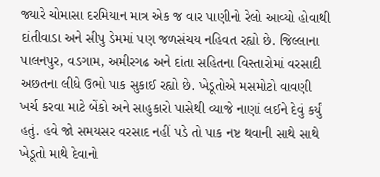જ્યારે ચોમાસા દરમિયાન માત્ર એક જ વાર પાણીનો રેલો આવ્યો હોવાથી દાંતીવાડા અને સીપુ ડેમમાં પણ જળસંચય નહિવત રહ્યો છે. જિલ્લાના પાલનપુર, વડગામ, અમીરગઢ અને દાંતા સહિતના વિસ્તારોમાં વરસાદી અછતના લીધે ઉભો પાક સુકાઈ રહ્યો છે. ખેડૂતોએ મસમોટો વાવણી ખર્ચ કરવા માટે બેંકો અને સાહુકારો પાસેથી વ્યાજે નાણાં લઈને દેવું કર્યું હતું. હવે જો સમયસર વરસાદ નહીં પડે તો પાક નષ્ટ થવાની સાથે સાથે ખેડૂતો માથે દેવાનો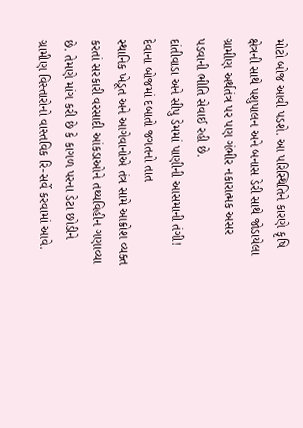મોટો બોજ આવી પડશે. આ પરિસ્થિતિને કારણે કૃષિ ક્ષેત્રની સાથે પશુપાલન અને બનાસ ડેરી સાથે જોડાયેલા ગ્રામીણ અર્થતંત્ર પર પણ ગંભીર નકારાત્મક અસર પડવાની ભીતિ સેવાઈ રહી છે.
દાંતીવાડા અને સીપુ ડેમમાં પાણીની આસમાની તંગી!
દેવાના બોજમાં દબાતો જગતનો તાત
સ્થાનિક ખેડૂત અને આગેવાનોએ તંત્ર સામે આક્રોશ વ્યક્ત કરતાં સરકારી વરસાદી આંકડાઓને તથ્યવિહીન ગણાવ્યા છે. તેમણે માંગ કરી છે કે કાગળ પરના ડેટા છોડીને ગ્રામીણ વિસ્તારોનો વાસ્તવિક રિ-સર્વે કરવામાં આવે.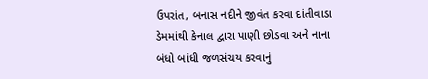ઉપરાંત, બનાસ નદીને જીવંત કરવા દાંતીવાડા ડેમમાંથી કેનાલ દ્વારા પાણી છોડવા અને નાના બંધો બાંધી જળસંચય કરવાનું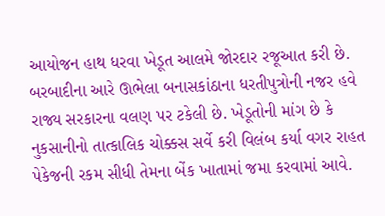આયોજન હાથ ધરવા ખેડૂત આલમે જોરદાર રજૂઆત કરી છે. બરબાદીના આરે ઊભેલા બનાસકાંઠાના ધરતીપુત્રોની નજર હવે રાજ્ય સરકારના વલણ પર ટકેલી છે. ખેડૂતોની માંગ છે કે નુકસાનીનો તાત્કાલિક ચોક્કસ સર્વે કરી વિલંબ કર્યા વગર રાહત પેકેજની રકમ સીધી તેમના બેંક ખાતામાં જમા કરવામાં આવે.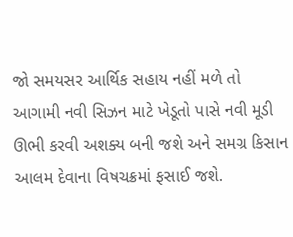જો સમયસર આર્થિક સહાય નહીં મળે તો આગામી નવી સિઝન માટે ખેડૂતો પાસે નવી મૂડી ઊભી કરવી અશક્ય બની જશે અને સમગ્ર કિસાન આલમ દેવાના વિષચક્રમાં ફસાઈ જશે.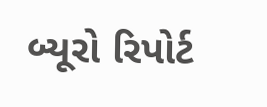બ્યૂરો રિપોર્ટ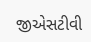જીએસટીવી